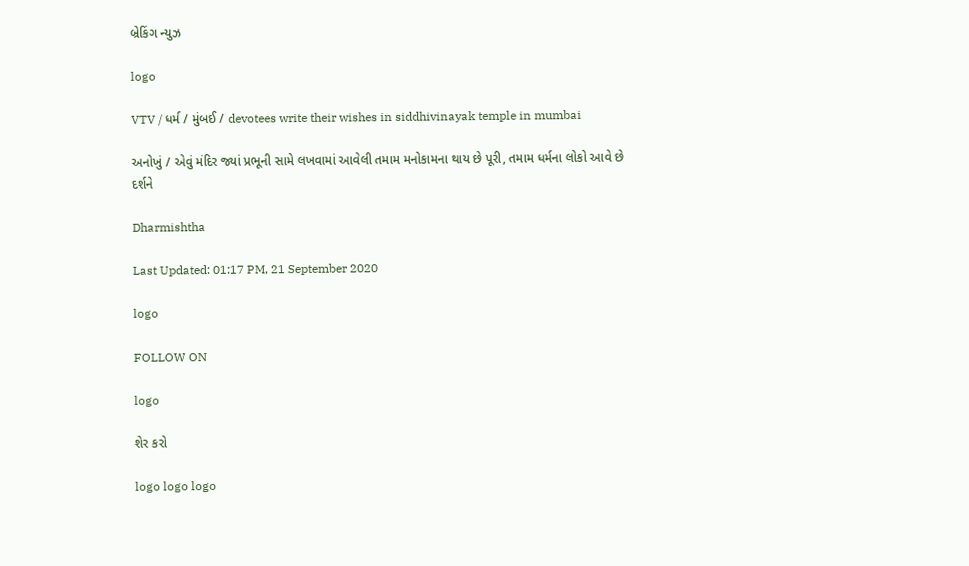બ્રેકિંગ ન્યુઝ

logo

VTV / ધર્મ / મુંબઈ / devotees write their wishes in siddhivinayak temple in mumbai

અનોખું / એવું મંદિર જ્યાં પ્રભૂની સામે લખવામાં આવેલી તમામ મનોકામના થાય છે પૂરી, તમામ ધર્મના લોકો આવે છે દર્શને

Dharmishtha

Last Updated: 01:17 PM, 21 September 2020

logo

FOLLOW ON

logo

શેર કરો

logo logo logo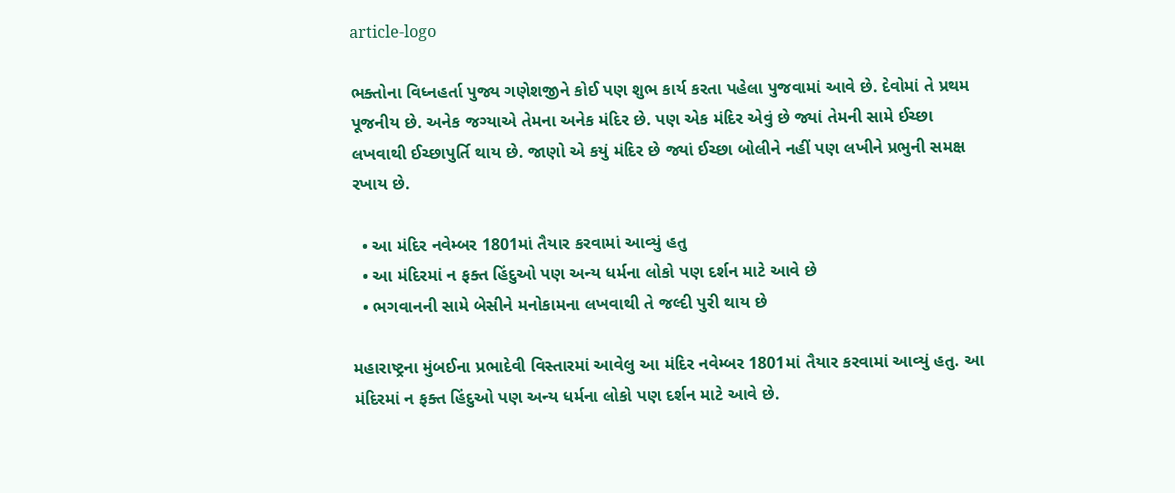article-logo

ભક્તોના વિધ્નહર્તા પુજ્ય ગણેશજીને કોઈ પણ શુભ કાર્ય કરતા પહેલા પુજવામાં આવે છે. દેવોમાં તે પ્રથમ પૂજનીય છે. અનેક જગ્યાએ તેમના અનેક મંદિર છે. પણ એક મંદિર એવું છે જ્યાં તેમની સામે ઈચ્છા લખવાથી ઈચ્છાપુર્તિ થાય છે. જાણો એ કયું મંદિર છે જ્યાં ઈચ્છા બોલીને નહીં પણ લખીને પ્રભુની સમક્ષ રખાય છે.

  • આ મંદિર નવેમ્બર 1801માં તૈયાર કરવામાં આવ્યું હતુ
  • આ મંદિરમાં ન ફક્ત હિંદુઓ પણ અન્ય ધર્મના લોકો પણ દર્શન માટે આવે છે
  • ભગવાનની સામે બેસીને મનોકામના લખવાથી તે જલ્દી પુરી થાય છે

મહારાષ્ટ્રના મુંબઈના પ્રભાદેવી વિસ્તારમાં આવેલુ આ મંદિર નવેમ્બર 1801માં તૈયાર કરવામાં આવ્યું હતુ. આ મંદિરમાં ન ફક્ત હિંદુઓ પણ અન્ય ધર્મના લોકો પણ દર્શન માટે આવે છે.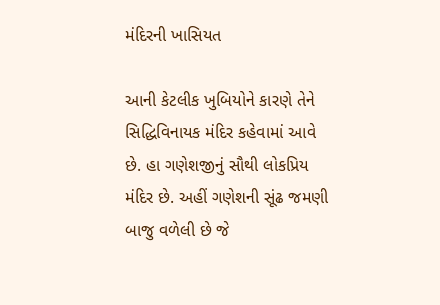મંદિરની ખાસિયત

આની કેટલીક ખુબિયોને કારણે તેને સિદ્ધિવિનાયક મંદિર કહેવામાં આવે છે. હા ગણેશજીનું સૌથી લોકપ્રિય મંદિર છે. અહીં ગણેશની સૂંઢ જમણી બાજુ વળેલી છે જે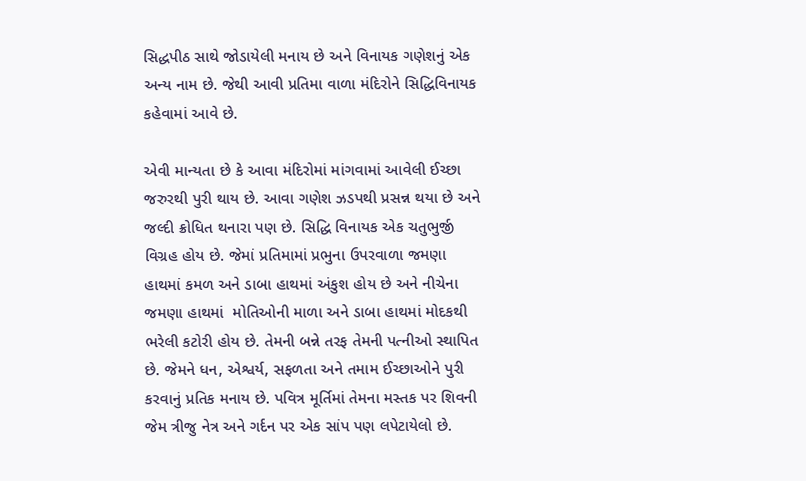સિદ્ધપીઠ સાથે જોડાયેલી મનાય છે અને વિનાયક ગણેશનું એક અન્ય નામ છે. જેથી આવી પ્રતિમા વાળા મંદિરોને સિદ્ધિવિનાયક કહેવામાં આવે છે.

એવી માન્યતા છે કે આવા મંદિરોમાં માંગવામાં આવેલી ઈચ્છા જરુરથી પુરી થાય છે. આવા ગણેશ ઝડપથી પ્રસન્ન થયા છે અને જલ્દી ક્રોધિત થનારા પણ છે. સિદ્ધિ વિનાયક એક ચતુભુર્જી વિગ્રહ હોય છે. જેમાં પ્રતિમામાં પ્રભુના ઉપરવાળા જમણા હાથમાં કમળ અને ડાબા હાથમાં અંકુશ હોય છે અને નીચેના જમણા હાથમાં  મોતિઓની માળા અને ડાબા હાથમાં મોદકથી ભરેલી કટોરી હોય છે. તેમની બન્ને તરફ તેમની પત્નીઓ સ્થાપિત છે. જેમને ધન, એશ્વર્ય, સફળતા અને તમામ ઈચ્છાઓને પુરી કરવાનું પ્રતિક મનાય છે. પવિત્ર મૂર્તિમાં તેમના મસ્તક પર શિવની જેમ ત્રીજુ નેત્ર અને ગર્દન પર એક સાંપ પણ લપેટાયેલો છે.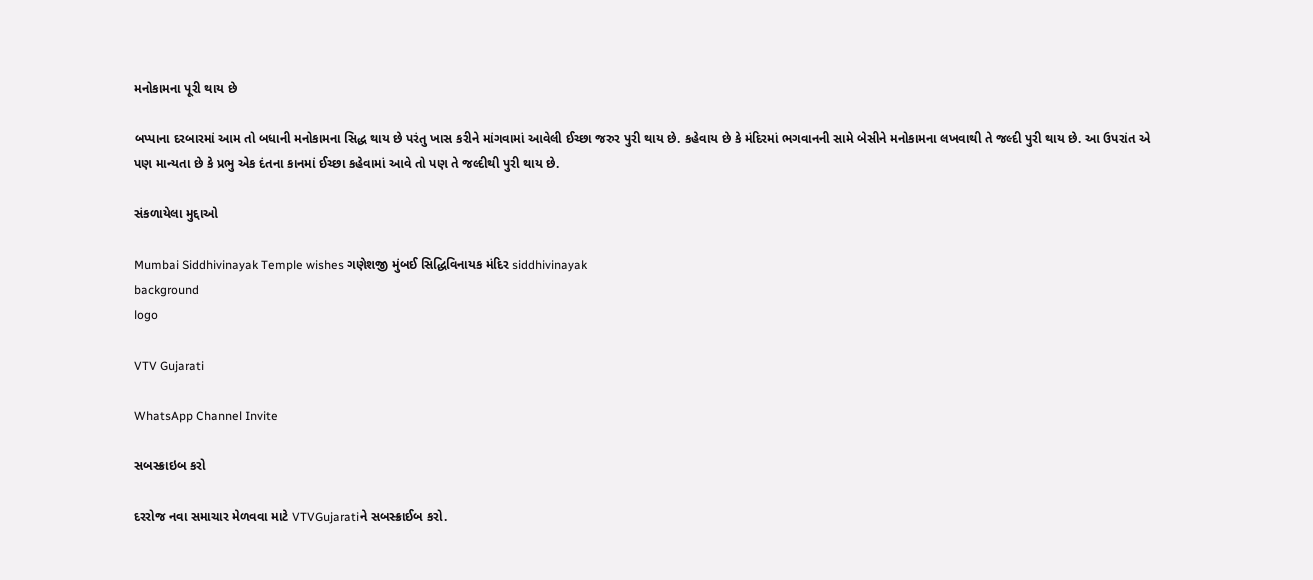મનોકામના પૂરી થાય છે

બપ્પાના દરબારમાં આમ તો બધાની મનોકામના સિદ્ધ થાય છે પરંતુ ખાસ કરીને માંગવામાં આવેલી ઈચ્છા જરુર પુરી થાય છે. કહેવાય છે કે મંદિરમાં ભગવાનની સામે બેસીને મનોકામના લખવાથી તે જલ્દી પુરી થાય છે. આ ઉપરાંત એ પણ માન્યતા છે કે પ્રભુ એક દંતના કાનમાં ઈચ્છા કહેવામાં આવે તો પણ તે જલ્દીથી પુરી થાય છે.

સંકળાયેલા મુદ્દાઓ

Mumbai Siddhivinayak Temple wishes ગણેશજી મુંબઈ સિદ્ધિવિનાયક મંદિર siddhivinayak
background
logo

VTV Gujarati

WhatsApp Channel Invite

સબસ્ક્રાઇબ કરો

દરરોજ નવા સમાચાર મેળવવા માટે VTVGujaratiને સબસ્ક્રાઈબ કરો.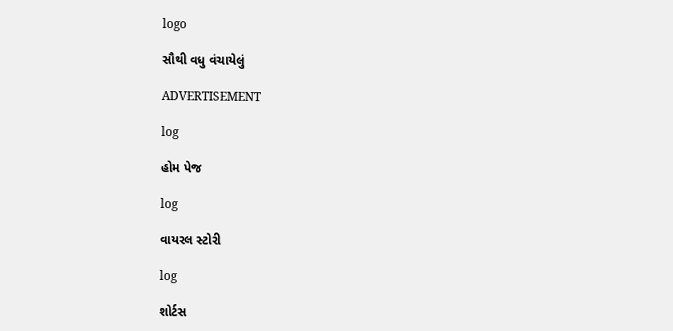logo

સૌથી વધુ વંચાયેલું

ADVERTISEMENT

log

હોમ પેજ

log

વાયરલ સ્ટોરી

log

શોર્ટસ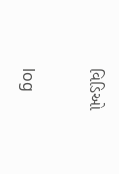વિડિઓ

log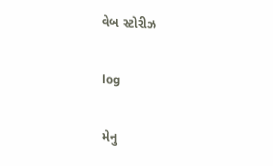વેબ સ્ટોરીઝ

log

મેનુ